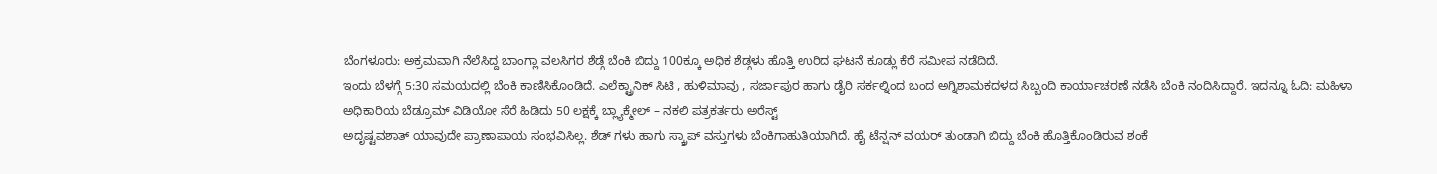ಬೆಂಗಳೂರು: ಅಕ್ರಮವಾಗಿ ನೆಲೆಸಿದ್ದ ಬಾಂಗ್ಲಾ ವಲಸಿಗರ ಶೆಡ್ಗೆ ಬೆಂಕಿ ಬಿದ್ದು 100ಕ್ಕೂ ಅಧಿಕ ಶೆಡ್ಗಳು ಹೊತ್ತಿ ಉರಿದ ಘಟನೆ ಕೂಡ್ಲು ಕೆರೆ ಸಮೀಪ ನಡೆದಿದೆ.
ಇಂದು ಬೆಳಗ್ಗೆ 5:30 ಸಮಯದಲ್ಲಿ ಬೆಂಕಿ ಕಾಣಿಸಿಕೊಂಡಿದೆ. ಎಲೆಕ್ಟ್ರಾನಿಕ್ ಸಿಟಿ , ಹುಳಿಮಾವು , ಸರ್ಜಾಪುರ ಹಾಗು ಡೈರಿ ಸರ್ಕಲ್ನಿಂದ ಬಂದ ಅಗ್ನಿಶಾಮಕದಳದ ಸಿಬ್ಬಂದಿ ಕಾರ್ಯಾಚರಣೆ ನಡೆಸಿ ಬೆಂಕಿ ನಂದಿಸಿದ್ದಾರೆ. ಇದನ್ನೂ ಓದಿ: ಮಹಿಳಾ ಅಧಿಕಾರಿಯ ಬೆಡ್ರೂಮ್ ವಿಡಿಯೋ ಸೆರೆ ಹಿಡಿದು 50 ಲಕ್ಷಕ್ಕೆ ಬ್ಲ್ಯಾಕ್ಮೇಲ್ – ನಕಲಿ ಪತ್ರಕರ್ತರು ಅರೆಸ್ಟ್
ಅದೃಷ್ಟವಶಾತ್ ಯಾವುದೇ ಪ್ರಾಣಾಪಾಯ ಸಂಭವಿಸಿಲ್ಲ. ಶೆಡ್ ಗಳು ಹಾಗು ಸ್ಕ್ರಾಪ್ ವಸ್ತುಗಳು ಬೆಂಕಿಗಾಹುತಿಯಾಗಿದೆ. ಹೈ ಟೆನ್ಷನ್ ವಯರ್ ತುಂಡಾಗಿ ಬಿದ್ದು ಬೆಂಕಿ ಹೊತ್ತಿಕೊಂಡಿರುವ ಶಂಕೆ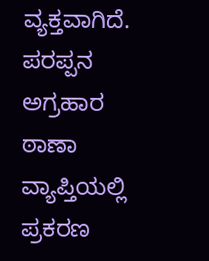ವ್ಯಕ್ತವಾಗಿದೆ. ಪರಪ್ಪನ ಅಗ್ರಹಾರ ಠಾಣಾ ವ್ಯಾಪ್ತಿಯಲ್ಲಿ ಪ್ರಕರಣ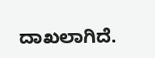ದಾಖಲಾಗಿದೆ.